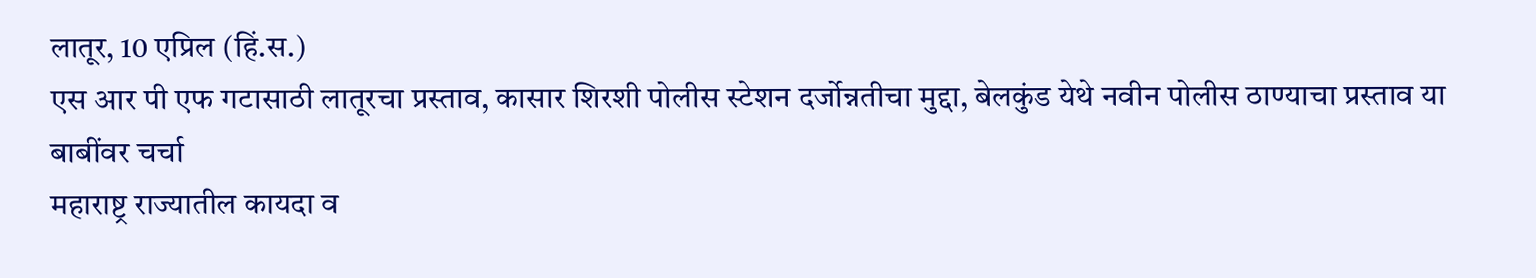लातूर, 10 एप्रिल (हिं.स.)
एस आर पी एफ गटासाठी लातूरचा प्रस्ताव, कासार शिरशी पोलीस स्टेशन दर्जोन्नतीचा मुद्दा, बेलकुंड येथे नवीन पोलीस ठाण्याचा प्रस्ताव या बाबींवर चर्चा
महाराष्ट्र राज्यातील कायदा व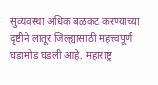सुव्यवस्था अधिक बळकट करण्याच्या दृष्टीने लातूर जिल्ह्यासाठी महत्त्वपूर्ण घडामोड घडली आहे. महाराष्ट्र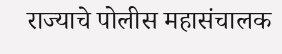राज्याचे पोलीस महासंचालक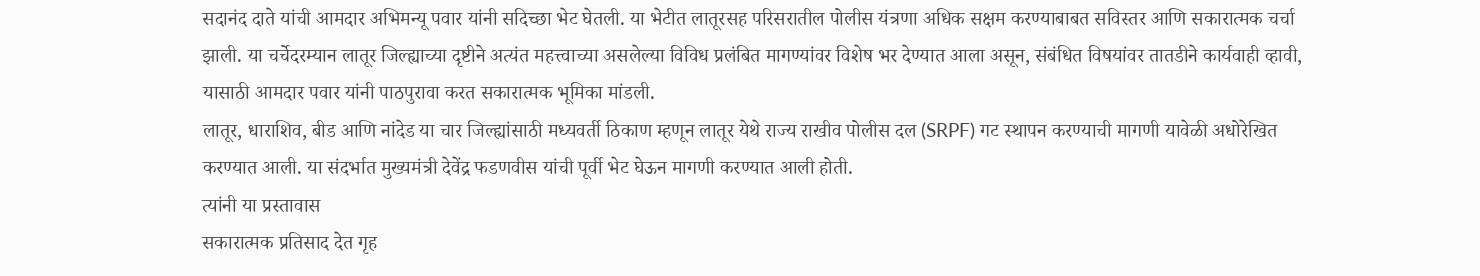सदानंद दाते यांची आमदार अभिमन्यू पवार यांनी सदिच्छा भेट घेतली. या भेटीत लातूरसह परिसरातील पोलीस यंत्रणा अधिक सक्षम करण्याबाबत सविस्तर आणि सकारात्मक चर्चा झाली. या चर्चेदरम्यान लातूर जिल्ह्याच्या दृष्टीने अत्यंत महत्त्वाच्या असलेल्या विविध प्रलंबित मागण्यांवर विशेष भर देण्यात आला असून, संबंधित विषयांवर तातडीने कार्यवाही व्हावी, यासाठी आमदार पवार यांनी पाठपुरावा करत सकारात्मक भूमिका मांडली.
लातूर, धाराशिव, बीड आणि नांदेड या चार जिल्ह्यांसाठी मध्यवर्ती ठिकाण म्हणून लातूर येथे राज्य राखीव पोलीस दल (SRPF) गट स्थापन करण्याची मागणी यावेळी अधोरेखित करण्यात आली. या संदर्भात मुख्यमंत्री देवेंद्र फडणवीस यांची पूर्वी भेट घेऊन मागणी करण्यात आली होती.
त्यांनी या प्रस्तावास
सकारात्मक प्रतिसाद देत गृह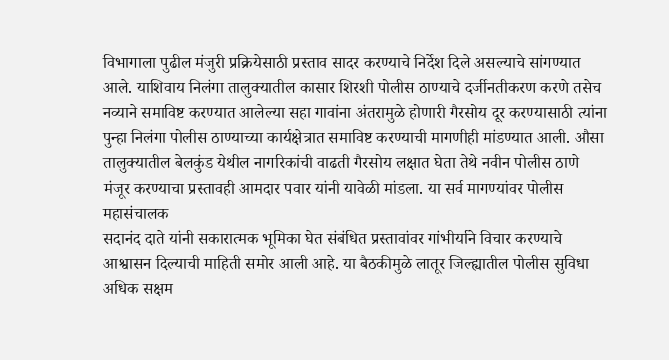विभागाला पुढील मंजुरी प्रक्रियेसाठी प्रस्ताव सादर करण्याचे निर्देश दिले असल्याचे सांगण्यात आले. याशिवाय निलंगा तालुक्यातील कासार शिरशी पोलीस ठाण्याचे दर्जीनतीकरण करणे तसेच नव्याने समाविष्ट करण्यात आलेल्या सहा गावांना अंतरामुळे होणारी गैरसोय दूर करण्यासाठी त्यांना
पुन्हा निलंगा पोलीस ठाण्याच्या कार्यक्षेत्रात समाविष्ट करण्याची मागणीही मांडण्यात आली. औसा तालुक्यातील बेलकुंड येथील नागरिकांची वाढती गैरसोय लक्षात घेता तेथे नवीन पोलीस ठाणे मंजूर करण्याचा प्रस्तावही आमदार पवार यांनी यावेळी मांडला. या सर्व मागण्यांवर पोलीस महासंचालक
सदानंद दाते यांनी सकारात्मक भूमिका घेत संबंधित प्रस्तावांवर गांभीर्याने विचार करण्याचे आश्वासन दिल्याची माहिती समोर आली आहे. या बैठकीमुळे लातूर जिल्ह्यातील पोलीस सुविधा अधिक सक्षम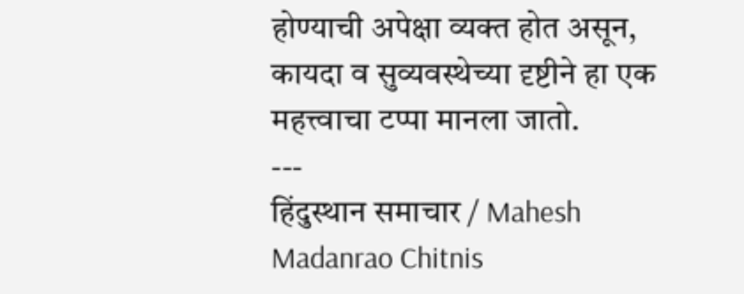होण्याची अपेक्षा व्यक्त होत असून, कायदा व सुव्यवस्थेच्या दृष्टीने हा एक महत्त्वाचा टप्पा मानला जातो.
---
हिंदुस्थान समाचार / Mahesh Madanrao Chitnis